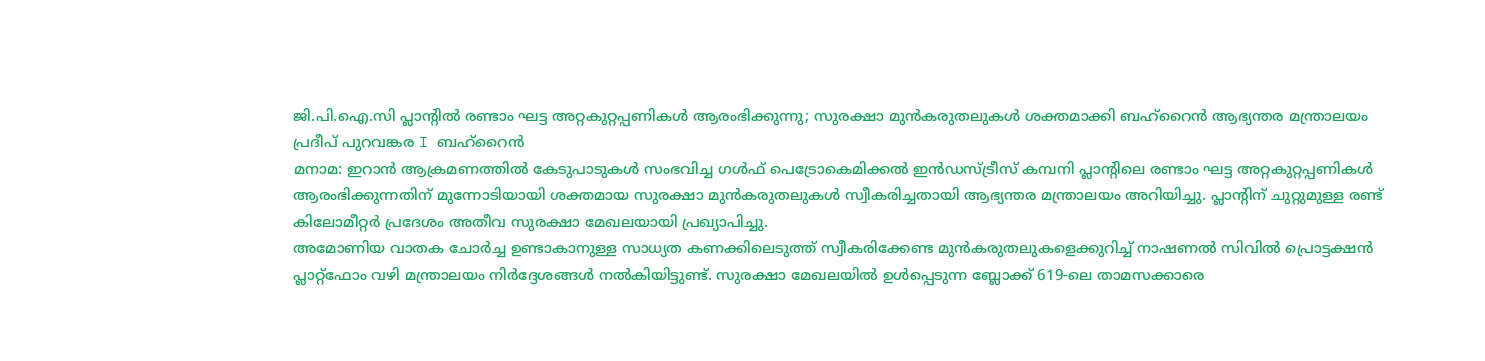ജി.പി.ഐ.സി പ്ലാന്റിൽ രണ്ടാം ഘട്ട അറ്റകുറ്റപ്പണികൾ ആരംഭിക്കുന്നു; സുരക്ഷാ മുൻകരുതലുകൾ ശക്തമാക്കി ബഹ്റൈൻ ആഭ്യന്തര മന്ത്രാലയം
പ്രദീപ് പുറവങ്കര I ബഹ്റൈൻ
മനാമ: ഇറാൻ ആക്രമണത്തിൽ കേടുപാടുകൾ സംഭവിച്ച ഗൾഫ് പെട്രോകെമിക്കൽ ഇൻഡസ്ട്രീസ് കമ്പനി പ്ലാന്റിലെ രണ്ടാം ഘട്ട അറ്റകുറ്റപ്പണികൾ ആരംഭിക്കുന്നതിന് മുന്നോടിയായി ശക്തമായ സുരക്ഷാ മുൻകരുതലുകൾ സ്വീകരിച്ചതായി ആഭ്യന്തര മന്ത്രാലയം അറിയിച്ചു. പ്ലാന്റിന് ചുറ്റുമുള്ള രണ്ട് കിലോമീറ്റർ പ്രദേശം അതീവ സുരക്ഷാ മേഖലയായി പ്രഖ്യാപിച്ചു.
അമോണിയ വാതക ചോർച്ച ഉണ്ടാകാനുള്ള സാധ്യത കണക്കിലെടുത്ത് സ്വീകരിക്കേണ്ട മുൻകരുതലുകളെക്കുറിച്ച് നാഷണൽ സിവിൽ പ്രൊട്ടക്ഷൻ പ്ലാറ്റ്ഫോം വഴി മന്ത്രാലയം നിർദ്ദേശങ്ങൾ നൽകിയിട്ടുണ്ട്. സുരക്ഷാ മേഖലയിൽ ഉൾപ്പെടുന്ന ബ്ലോക്ക് 619-ലെ താമസക്കാരെ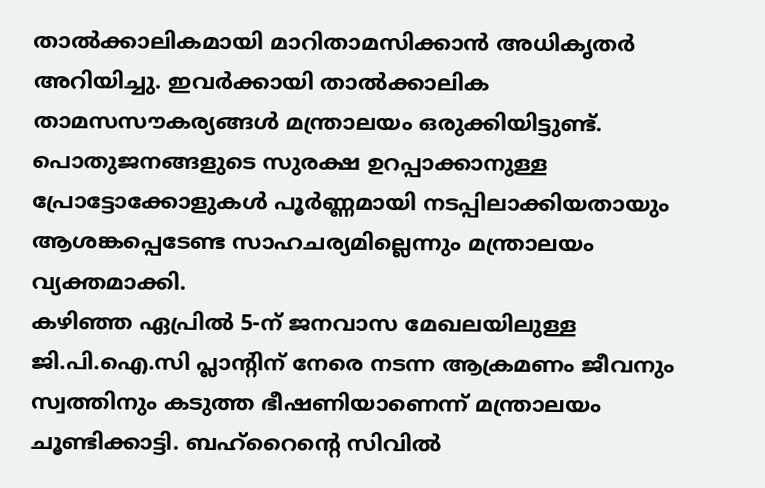താൽക്കാലികമായി മാറിതാമസിക്കാൻ അധികൃതർ അറിയിച്ചു. ഇവർക്കായി താൽക്കാലിക താമസസൗകര്യങ്ങൾ മന്ത്രാലയം ഒരുക്കിയിട്ടുണ്ട്. പൊതുജനങ്ങളുടെ സുരക്ഷ ഉറപ്പാക്കാനുള്ള പ്രോട്ടോക്കോളുകൾ പൂർണ്ണമായി നടപ്പിലാക്കിയതായും ആശങ്കപ്പെടേണ്ട സാഹചര്യമില്ലെന്നും മന്ത്രാലയം വ്യക്തമാക്കി.
കഴിഞ്ഞ ഏപ്രിൽ 5-ന് ജനവാസ മേഖലയിലുള്ള ജി.പി.ഐ.സി പ്ലാന്റിന് നേരെ നടന്ന ആക്രമണം ജീവനും സ്വത്തിനും കടുത്ത ഭീഷണിയാണെന്ന് മന്ത്രാലയം ചൂണ്ടിക്കാട്ടി. ബഹ്റൈന്റെ സിവിൽ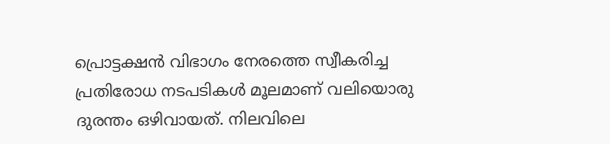പ്രൊട്ടക്ഷൻ വിഭാഗം നേരത്തെ സ്വീകരിച്ച പ്രതിരോധ നടപടികൾ മൂലമാണ് വലിയൊരു ദുരന്തം ഒഴിവായത്. നിലവിലെ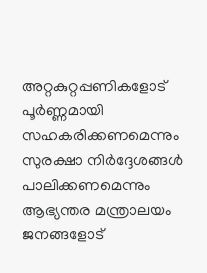അറ്റകുറ്റപ്പണികളോട് പൂർണ്ണമായി സഹകരിക്കണമെന്നും സുരക്ഷാ നിർദ്ദേശങ്ങൾ പാലിക്കണമെന്നും ആഭ്യന്തര മന്ത്രാലയം ജനങ്ങളോട്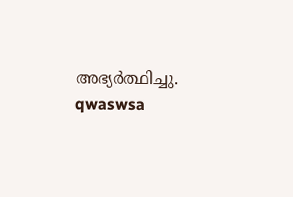അഭ്യർത്ഥിച്ചു.
qwaswsa